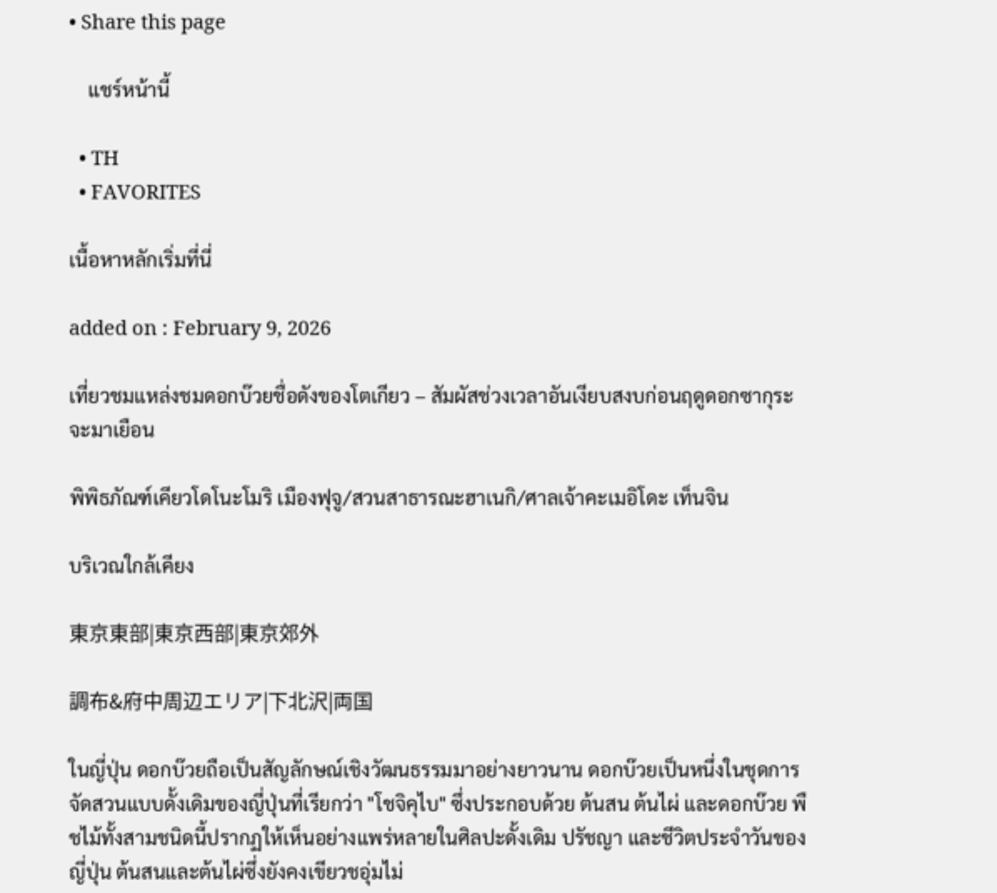• Share this page

    แชร์หน้านี้

  • TH
  • FAVORITES

เนื้อหาหลักเริ่มที่นี่

added on : February 9, 2026

เที่ยวชมแหล่งชมดอกบ๊วยชื่อดังของโตเกียว – สัมผัสช่วงเวลาอันเงียบสงบก่อนฤดูดอกซากุระจะมาเยือน

พิพิธภัณฑ์เคียวโดโนะโมริ เมืองฟุจู/สวนสาธารณะฮาเนกิ/ศาลเจ้าคะเมอิโดะ เท็นจิน

บริเวณใกล้เคียง

東京東部|東京西部|東京郊外

調布&府中周辺エリア|下北沢|両国

ในญี่ปุ่น ดอกบ๊วยถือเป็นสัญลักษณ์เชิงวัฒนธรรมมาอย่างยาวนาน ดอกบ๊วยเป็นหนึ่งในชุดการจัดสวนแบบดั้งเดิมของญี่ปุ่นที่เรียกว่า "โชจิคุไบ" ซึ่งประกอบด้วย ต้นสน ต้นไผ่ และดอกบ๊วย พืชไม้ทั้งสามชนิดนี้ปรากฏให้เห็นอย่างแพร่หลายในศิลปะดั้งเดิม ปรัชญา และชีวิตประจำวันของญี่ปุ่น ต้นสนและต้นไผ่ซึ่งยังคงเขียวชอุ่มไม่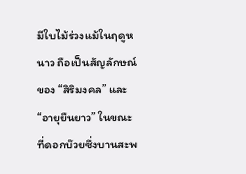มีใบไม้ร่วงแม้ในฤดูหนาว ถือเป็นสัญลักษณ์ของ “สิริมงคล” และ “อายุยืนยาว” ในขณะที่ดอกบ๊วยซึ่งบานสะพ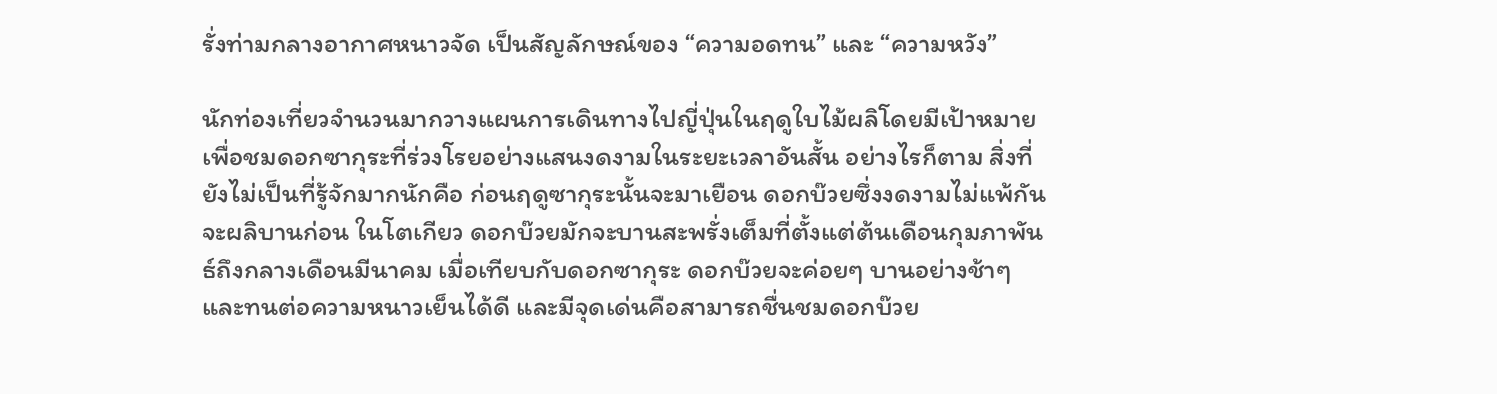รั่งท่ามกลางอากาศหนาวจัด เป็นสัญลักษณ์ของ “ความอดทน” และ “ความหวัง”

นักท่องเที่ยวจำนวนมากวางแผนการเดินทางไปญี่ปุ่นในฤดูใบไม้ผลิโดยมีเป้าหมายเพื่อชมดอกซากุระที่ร่วงโรยอย่างแสนงดงามในระยะเวลาอันสั้น อย่างไรก็ตาม สิ่งที่ยังไม่เป็นที่รู้จักมากนักคือ ก่อนฤดูซากุระนั้นจะมาเยือน ดอกบ๊วยซึ่งงดงามไม่แพ้กันจะผลิบานก่อน ในโตเกียว ดอกบ๊วยมักจะบานสะพรั่งเต็มที่ตั้งแต่ต้นเดือนกุมภาพันธ์ถึงกลางเดือนมีนาคม เมื่อเทียบกับดอกซากุระ ดอกบ๊วยจะค่อยๆ บานอย่างช้าๆ และทนต่อความหนาวเย็นได้ดี และมีจุดเด่นคือสามารถชื่นชมดอกบ๊วย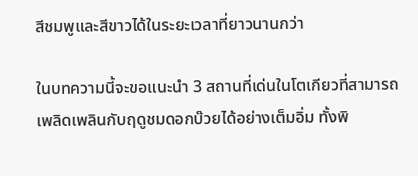สีชมพูและสีขาวได้ในระยะเวลาที่ยาวนานกว่า

ในบทความนี้จะขอแนะนำ 3 สถานที่เด่นในโตเกียวที่สามารถเพลิดเพลินกับฤดูชมดอกบ๊วยได้อย่างเต็มอิ่ม ทั้งพิ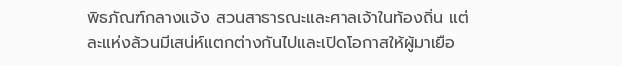พิธภัณฑ์กลางแจ้ง สวนสาธารณะและศาลเจ้าในท้องถิ่น แต่ละแห่งล้วนมีเสน่ห์แตกต่างกันไปและเปิดโอกาสให้ผู้มาเยือ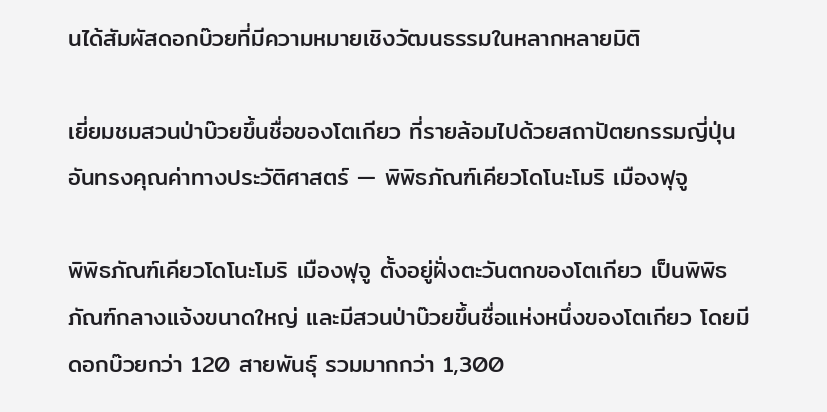นได้สัมผัสดอกบ๊วยที่มีความหมายเชิงวัฒนธรรมในหลากหลายมิติ

เยี่ยมชมสวนป่าบ๊วยขึ้นชื่อของโตเกียว ที่รายล้อมไปด้วยสถาปัตยกรรมญี่ปุ่นอันทรงคุณค่าทางประวัติศาสตร์ ― พิพิธภัณฑ์เคียวโดโนะโมริ เมืองฟุจู

พิพิธภัณฑ์เคียวโดโนะโมริ เมืองฟุจู ตั้งอยู่ฝั่งตะวันตกของโตเกียว เป็นพิพิธภัณฑ์กลางแจ้งขนาดใหญ่ และมีสวนป่าบ๊วยขึ้นชื่อแห่งหนึ่งของโตเกียว โดยมีดอกบ๊วยกว่า 120 สายพันธุ์ รวมมากกว่า 1,300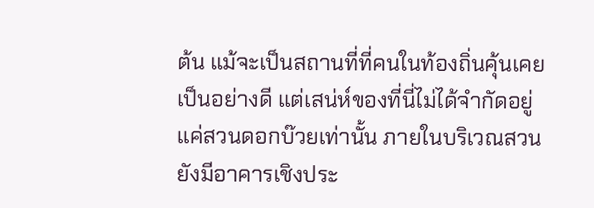ต้น แม้จะเป็นสถานที่ที่คนในท้องถิ่นคุ้นเคยเป็นอย่างดี แต่เสน่ห์ของที่นี่ไม่ได้จำกัดอยู่แค่สวนดอกบ๊วยเท่านั้น ภายในบริเวณสวน ยังมีอาคารเชิงประ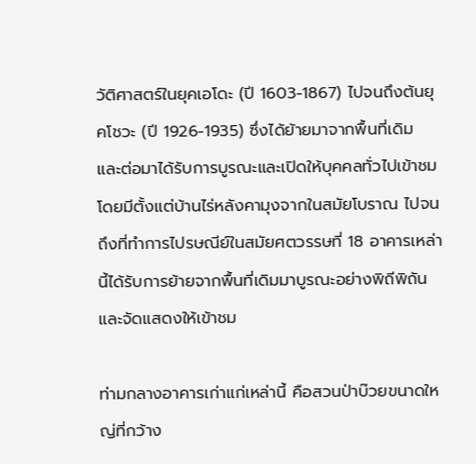วัติศาสตร์ในยุคเอโดะ (ปี 1603-1867) ไปจนถึงต้นยุคโชวะ (ปี 1926-1935) ซึ่งได้ย้ายมาจากพื้นที่เดิม และต่อมาได้รับการบูรณะและเปิดให้บุคคลทั่วไปเข้าชม โดยมีตั้งแต่บ้านไร่หลังคามุงจากในสมัยโบราณ ไปจนถึงที่ทำการไปรษณีย์ในสมัยศตวรรษที่ 18 อาคารเหล่านี้ได้รับการย้ายจากพื้นที่เดิมมาบูรณะอย่างพิถีพิถันและจัดแสดงให้เข้าชม

ท่ามกลางอาคารเก่าแก่เหล่านี้ คือสวนป่าบ๊วยขนาดใหญ่ที่กว้าง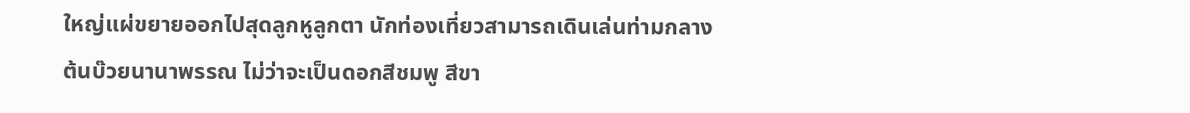ใหญ่แผ่ขยายออกไปสุดลูกหูลูกตา นักท่องเที่ยวสามารถเดินเล่นท่ามกลางต้นบ๊วยนานาพรรณ ไม่ว่าจะเป็นดอกสีชมพู สีขา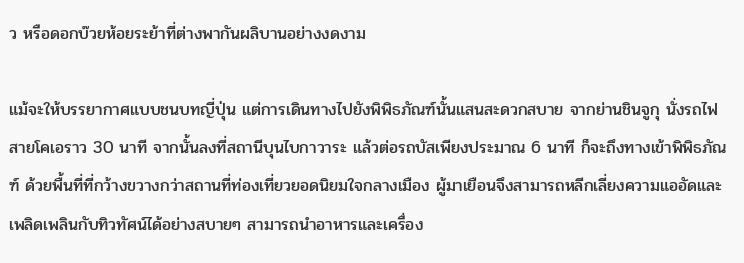ว หรือดอกบ๊วยห้อยระย้าที่ต่างพากันผลิบานอย่างงดงาม

แม้จะให้บรรยากาศแบบชนบทญี่ปุ่น แต่การเดินทางไปยังพิพิธภัณฑ์นั้นแสนสะดวกสบาย จากย่านชินจูกุ นั่งรถไฟสายโคเอราว 30 นาที จากนั้นลงที่สถานีบุนไบกาวาระ แล้วต่อรถบัสเพียงประมาณ 6 นาที ก็จะถึงทางเข้าพิพิธภัณฑ์ ด้วยพื้นที่ที่กว้างขวางกว่าสถานที่ท่องเที่ยวยอดนิยมใจกลางเมือง ผู้มาเยือนจึงสามารถหลีกเลี่ยงความแออัดและเพลิดเพลินกับทิวทัศน์ได้อย่างสบายๆ สามารถนำอาหารและเครื่อง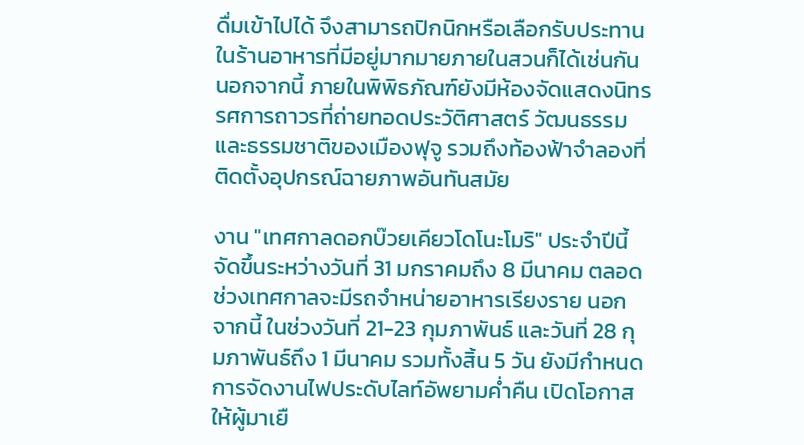ดื่มเข้าไปได้ จึงสามารถปิกนิกหรือเลือกรับประทานในร้านอาหารที่มีอยู่มากมายภายในสวนก็ได้เช่นกัน นอกจากนี้ ภายในพิพิธภัณฑ์ยังมีห้องจัดแสดงนิทรรศการถาวรที่ถ่ายทอดประวัติศาสตร์ วัฒนธรรม และธรรมชาติของเมืองฟุจู รวมถึงท้องฟ้าจำลองที่ติดตั้งอุปกรณ์ฉายภาพอันทันสมัย

งาน "เทศกาลดอกบ๊วยเคียวโดโนะโมริ" ประจำปีนี้ จัดขึ้นระหว่างวันที่ 31 มกราคมถึง 8 มีนาคม ตลอดช่วงเทศกาลจะมีรถจำหน่ายอาหารเรียงราย นอกจากนี้ ในช่วงวันที่ 21-23 กุมภาพันธ์ และวันที่ 28 กุมภาพันธ์ถึง 1 มีนาคม รวมทั้งสิ้น 5 วัน ยังมีกำหนดการจัดงานไฟประดับไลท์อัพยามค่ำคืน เปิดโอกาสให้ผู้มาเยื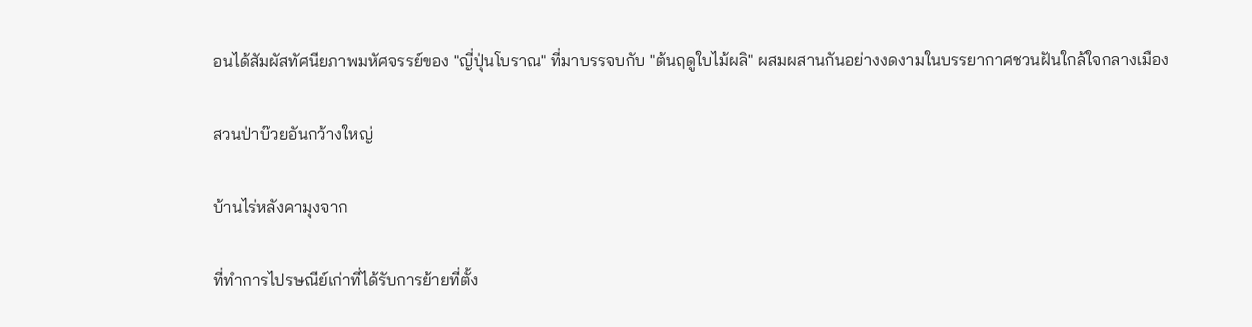อนได้สัมผัสทัศนียภาพมหัศจรรย์ของ "ญี่ปุ่นโบราณ" ที่มาบรรจบกับ "ต้นฤดูใบไม้ผลิ" ผสมผสานกันอย่างงดงามในบรรยากาศชวนฝันใกล้ใจกลางเมือง

สวนป่าบ๊วยอันกว้างใหญ่

บ้านไร่หลังคามุงจาก

ที่ทำการไปรษณีย์เก่าที่ได้รับการย้ายที่ตั้ง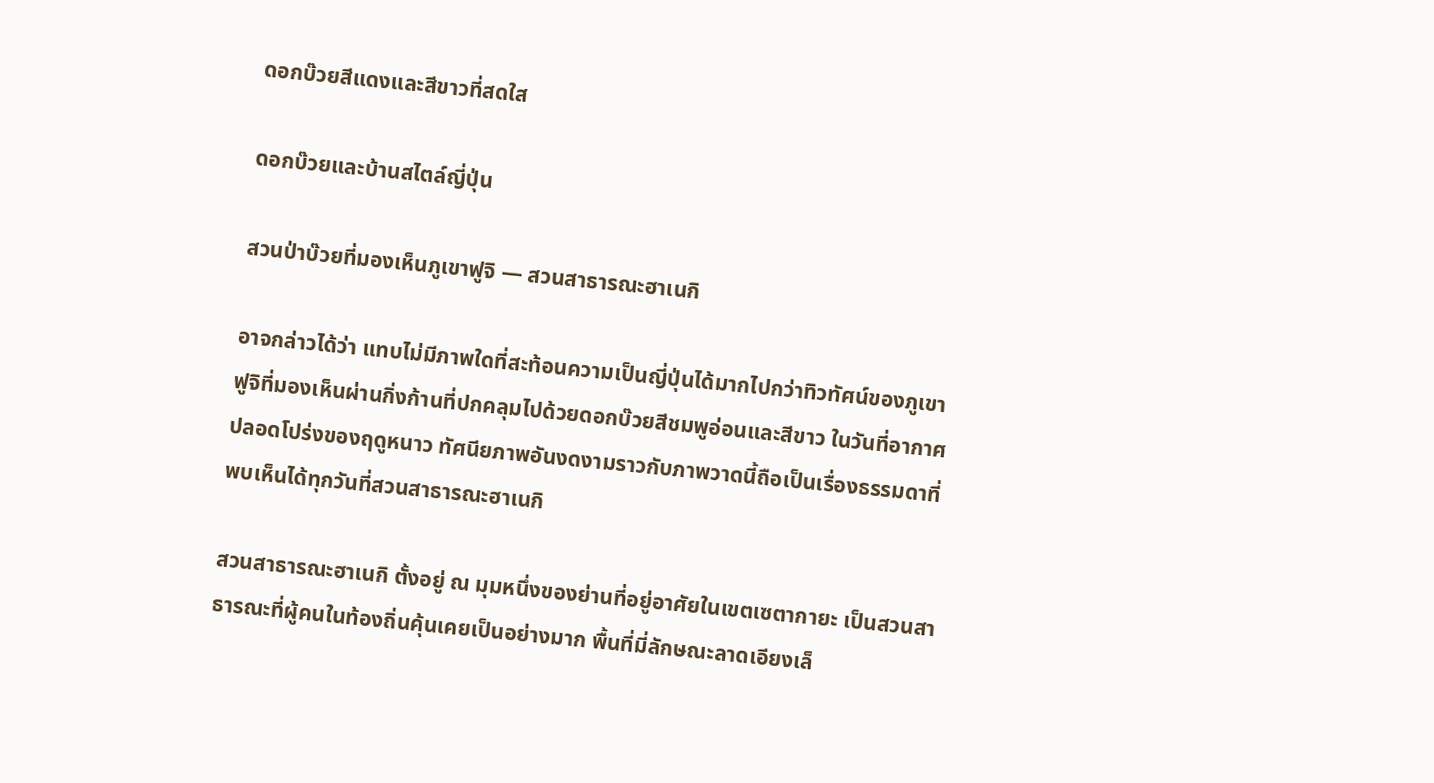ดอกบ๊วยสีแดงและสีขาวที่สดใส

ดอกบ๊วยและบ้านสไตล์ญี่ปุ่น

สวนป่าบ๊วยที่มองเห็นภูเขาฟูจิ ― สวนสาธารณะฮาเนกิ

อาจกล่าวได้ว่า แทบไม่มีภาพใดที่สะท้อนความเป็นญี่ปุ่นได้มากไปกว่าทิวทัศน์ของภูเขาฟูจิที่มองเห็นผ่านกิ่งก้านที่ปกคลุมไปด้วยดอกบ๊วยสีชมพูอ่อนและสีขาว ในวันที่อากาศปลอดโปร่งของฤดูหนาว ทัศนียภาพอันงดงามราวกับภาพวาดนี้ถือเป็นเรื่องธรรมดาที่พบเห็นได้ทุกวันที่สวนสาธารณะฮาเนกิ

สวนสาธารณะฮาเนกิ ตั้งอยู่ ณ มุมหนึ่งของย่านที่อยู่อาศัยในเขตเซตากายะ เป็นสวนสาธารณะที่ผู้คนในท้องถิ่นคุ้นเคยเป็นอย่างมาก พื้นที่มี่ลักษณะลาดเอียงเล็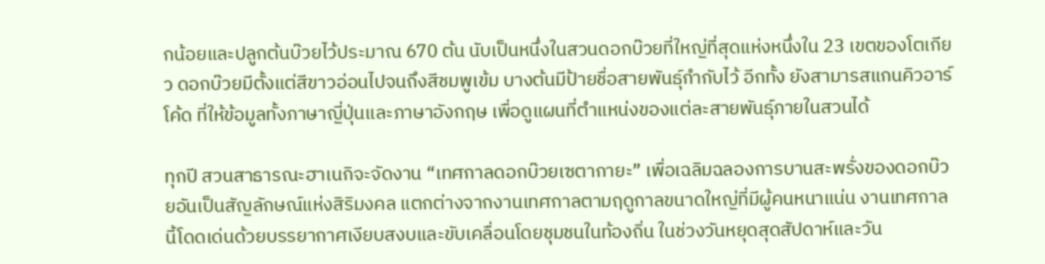กน้อยและปลูกต้นบ๊วยไว้ประมาณ 670 ต้น นับเป็นหนึ่งในสวนดอกบ๊วยที่ใหญ่ที่สุดแห่งหนึ่งใน 23 เขตของโตเกียว ดอกบ๊วยมีตั้งแต่สีขาวอ่อนไปจนถึงสีชมพูเข้ม บางต้นมีป้ายชื่อสายพันธุ์กำกับไว้ อีกทั้ง ยังสามารสแกนคิวอาร์โค้ด ที่ให้ข้อมูลทั้งภาษาญี่ปุ่นและภาษาอังกฤษ เพื่อดูแผนที่ตำแหน่งของแต่ละสายพันธุ์ภายในสวนได้

ทุกปี สวนสาธารณะฮาเนกิจะจัดงาน “เทศกาลดอกบ๊วยเซตากายะ” เพื่อเฉลิมฉลองการบานสะพรั่งของดอกบ๊วยอันเป็นสัญลักษณ์แห่งสิริมงคล แตกต่างจากงานเทศกาลตามฤดูกาลขนาดใหญ่ที่มีผู้คนหนาแน่น งานเทศกาลนี้โดดเด่นด้วยบรรยากาศเงียบสงบและขับเคลื่อนโดยชุมชนในท้องถิ่น ในช่วงวันหยุดสุดสัปดาห์และวัน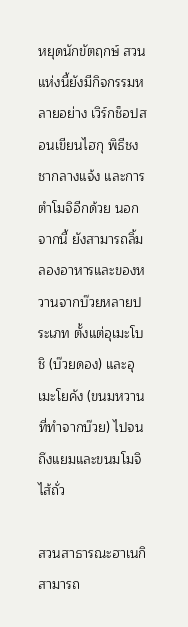หยุดนักขัตฤกษ์ สวนแห่งนี้ยังมีกิจกรรมหลายอย่าง เวิร์กช็อปสอนเขียนไฮกุ พิธีชงชากลางแจ้ง และการตำโมจิอีกด้วย นอกจากนี้ ยังสามารถลิ้มลองอาหารและของหวานจากบ๊วยหลายประเภท ตั้งแต่อุเมะโบชิ (บ๊วยดอง) และอุเมะโยคัง (ขนมหวานที่ทำจากบ๊วย) ไปจนถึงแยมและขนมโมจิไส้ถั่ว

สวนสาธารณะฮาเนกิสามารถ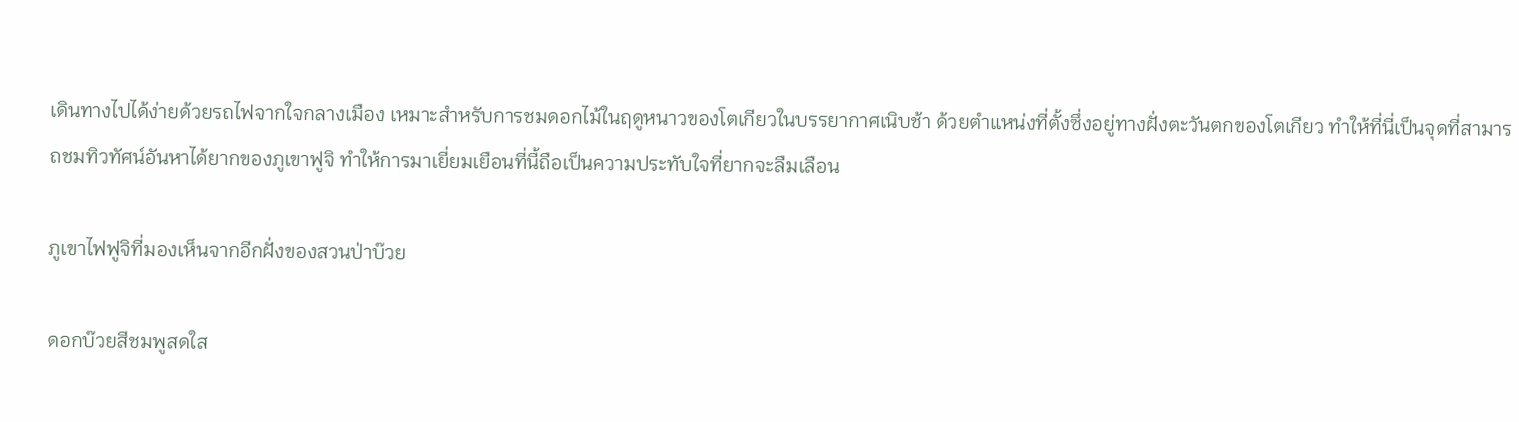เดินทางไปได้ง่ายด้วยรถไฟจากใจกลางเมือง เหมาะสำหรับการชมดอกไม้ในฤดูหนาวของโตเกียวในบรรยากาศเนิบช้า ด้วยตำแหน่งที่ตั้งซึ่งอยู่ทางฝั่งตะวันตกของโตเกียว ทำให้ที่นี่เป็นจุดที่สามารถชมทิวทัศน์อันหาได้ยากของภูเขาฟูจิ ทำให้การมาเยี่ยมเยือนที่นี้ถือเป็นความประทับใจที่ยากจะลืมเลือน

ภูเขาไฟฟูจิที่มองเห็นจากอีกฝั่งของสวนป่าบ๊วย

ดอกบ๊วยสีชมพูสดใส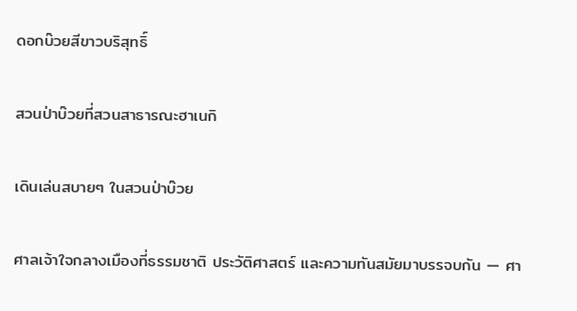ดอกบ๊วยสีขาวบริสุทธิ์

สวนป่าบ๊วยที่สวนสาธารณะฮาเนกิ

เดินเล่นสบายๆ ในสวนป่าบ๊วย

ศาลเจ้าใจกลางเมืองที่ธรรมชาติ ประวัติศาสตร์ และความทันสมัยมาบรรจบกัน ― ศา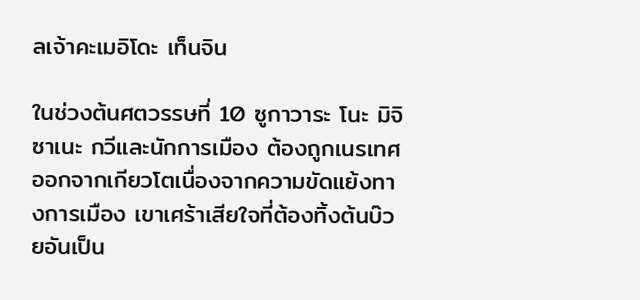ลเจ้าคะเมอิโดะ เท็นจิน

ในช่วงต้นศตวรรษที่ 10 ซูกาวาระ โนะ มิจิซาเนะ กวีและนักการเมือง ต้องถูกเนรเทศออกจากเกียวโตเนื่องจากความขัดแย้งทางการเมือง เขาเศร้าเสียใจที่ต้องทิ้งต้นบ๊วยอันเป็น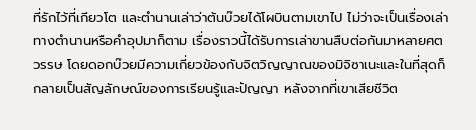ที่รักไว้ที่เกียวโต และตำนานเล่าว่าต้นบ๊วยได้โผบินตามเขาไป ไม่ว่าจะเป็นเรื่องเล่าทางตำนานหรือคำอุปมาก็ตาม เรื่องราวนี้ได้รับการเล่าขานสืบต่อกันมาหลายศตวรรษ โดยดอกบ๊วยมีความเกี่ยวข้องกับจิตวิญญาณของมิจิซาเนะและในที่สุดก็กลายเป็นสัญลักษณ์ของการเรียนรู้และปัญญา หลังจากที่เขาเสียชีวิต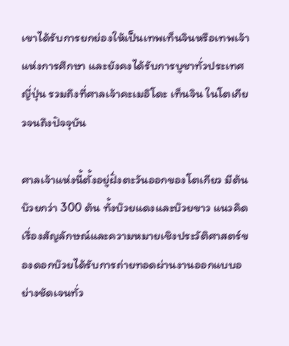เขาได้รับการยกย่องให้เป็นเทพเท็นจินหรือเทพเจ้าแห่งการศึกษา และยังคงได้รับการบูชาทั่วประเทศญี่ปุ่น รวมถึงที่ศาลเจ้าคะเมอิโดะ เท็นจิน ในโตเกียวจนถึงปัจจุบัน

ศาลเจ้าแห่งนี้ตั้งอยู่ฝั่งตะวันออกของโตเกียว มีต้นบ๊วยกว่า 300 ต้น ทั้งบ๊วยแดงและบ๊วยขาว แนวคิดเรื่องสัญลักษณ์และความหมายเชิงประวัติศาสตร์ของดอกบ๊วยได้รับการถ่ายทอดผ่านงานออกแบบอย่างชัดเจนทั่ว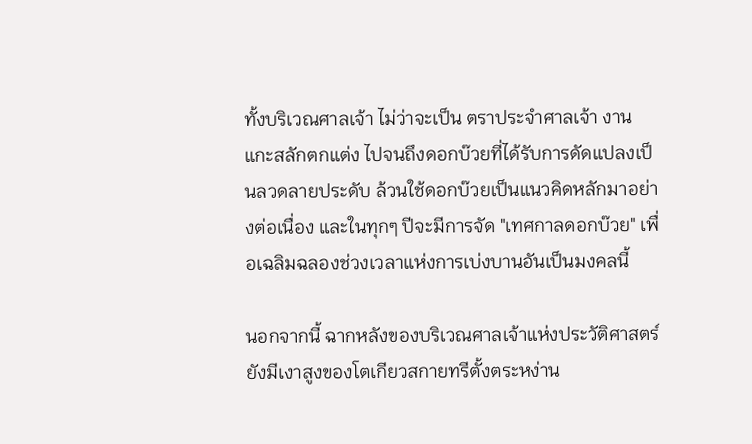ทั้งบริเวณศาลเจ้า ไม่ว่าจะเป็น ตราประจำศาลเจ้า งานแกะสลักตกแต่ง ไปจนถึงดอกบ๊วยที่ได้รับการดัดแปลงเป็นลวดลายประดับ ล้วนใช้ดอกบ๊วยเป็นแนวคิดหลักมาอย่างต่อเนื่อง และในทุกๆ ปีจะมีการจัด "เทศกาลดอกบ๊วย" เพื่อเฉลิมฉลองช่วงเวลาแห่งการเบ่งบานอันเป็นมงคลนี้

นอกจากนี้ ฉากหลังของบริเวณศาลเจ้าแห่งประวัติศาสตร์ ยังมีเงาสูงของโตเกียวสกายทรีตั้งตระหง่าน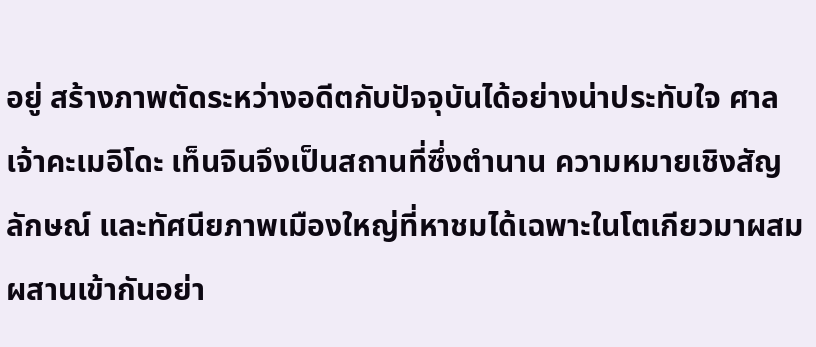อยู่ สร้างภาพตัดระหว่างอดีตกับปัจจุบันได้อย่างน่าประทับใจ ศาลเจ้าคะเมอิโดะ เท็นจินจึงเป็นสถานที่ซึ่งตำนาน ความหมายเชิงสัญลักษณ์ และทัศนียภาพเมืองใหญ่ที่หาชมได้เฉพาะในโตเกียวมาผสมผสานเข้ากันอย่า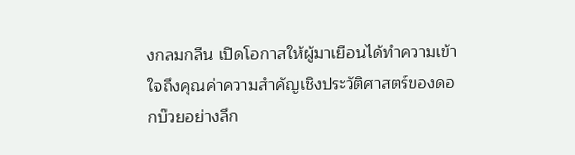งกลมกลืน เปิดโอกาสให้ผู้มาเยือนได้ทำความเข้าใจถึงคุณค่าความสำคัญเชิงประวัติศาสตร์ของดอกบ๊วยอย่างลึก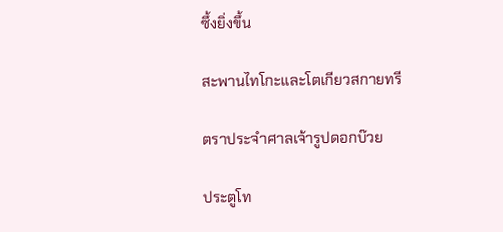ซึ้งยิ่งขึ้น

สะพานไทโกะและโตเกียวสกายทรี

ตราประจำศาลเจ้ารูปดอกบ๊วย

ประตูโท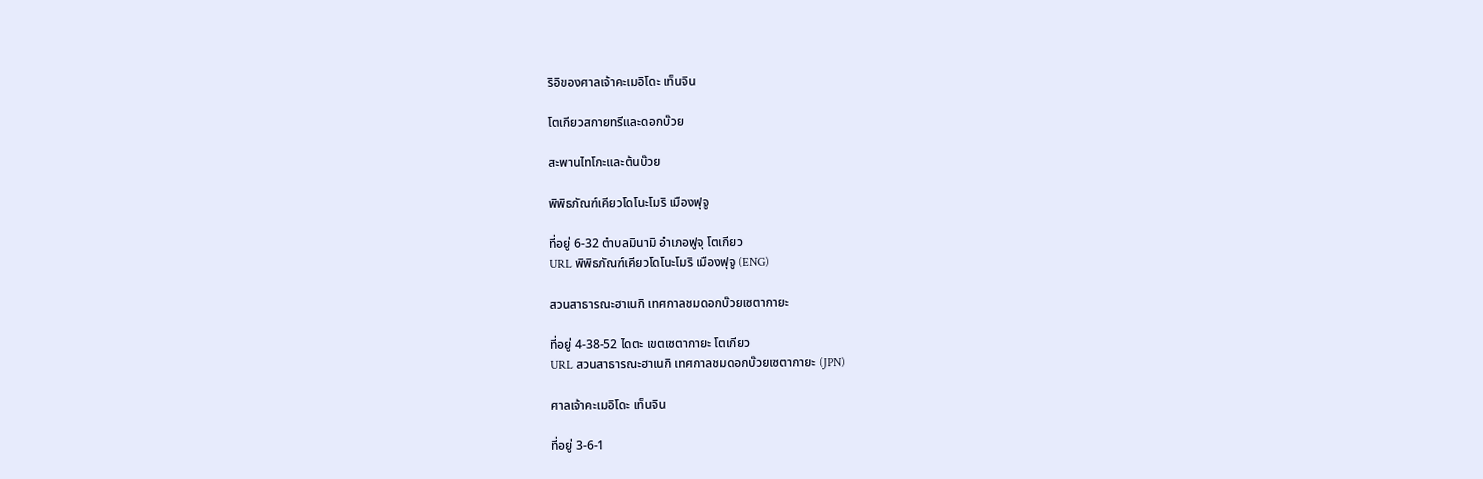ริอิของศาลเจ้าคะเมอิโดะ เท็นจิน

โตเกียวสกายทรีและดอกบ๊วย

สะพานไทโกะและต้นบ๊วย

พิพิธภัณฑ์เคียวโดโนะโมริ เมืองฟุจู

ที่อยู่ 6-32 ตำบลมินามิ อำเภอฟูจุ โตเกียว
URL พิพิธภัณฑ์เคียวโดโนะโมริ เมืองฟุจู (ENG)

สวนสาธารณะฮาเนกิ เทศกาลชมดอกบ๊วยเซตากายะ

ที่อยู่ 4-38-52 ไดตะ เขตเซตากายะ โตเกียว
URL สวนสาธารณะฮาเนกิ เทศกาลชมดอกบ๊วยเซตากายะ (JPN)

ศาลเจ้าคะเมอิโดะ เท็นจิน

ที่อยู่ 3-6-1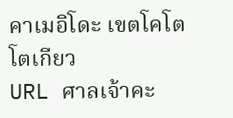คาเมอิโดะ เขตโคโต โตเกียว
URL ศาลเจ้าคะ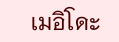เมอิโดะ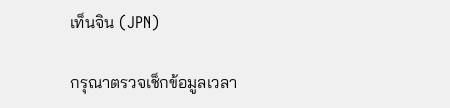เท็นจิน (JPN)

กรุณาตรวจเช็กข้อมูลเวลา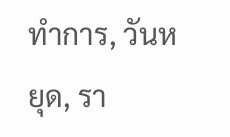ทำการ, วันหยุด, รา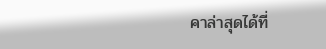คาล่าสุดได้ที่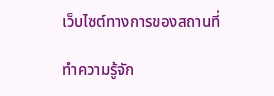เว็บไซต์ทางการของสถานที่

ทำความรู้จัก